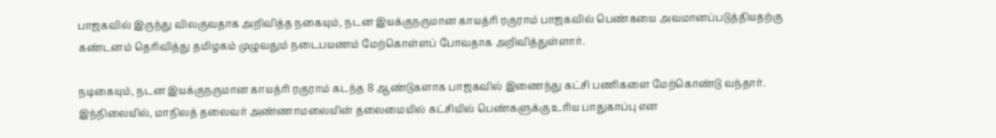பாஜகவில் இருந்து விலகுவதாக அறிவித்த நகையும், நடன இயக்குநருமான காயத்ரி ரகுராம் பாஜகவில் பெண்கயை அவமானப்படுத்தியதற்கு கண்டனம் தெரிவித்து தமிழகம் முழுவதும் நடைபயணம் மேற்கொள்ளப் போவதாக அறிவித்துள்ளார்.

நடிகையும், நடன இயக்குநருமான காயத்ரி ரகுராம் கடந்த 8 ஆண்டுகளாக பாஜகவில் இணைந்து கட்சி பணிகளை மேற்கொண்டு வந்தார். இந்நிலையில், மாநிலத் தலைவர் அண்ணாமலையின் தலைமையில் கட்சியில் பெண்களுக்கு உரிய பாதுகாப்பு என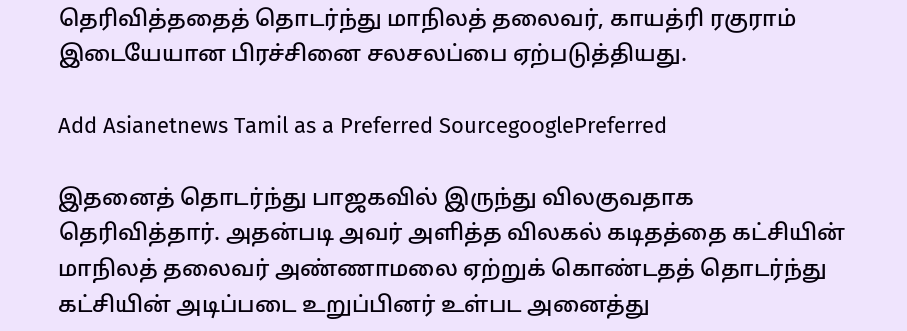தெரிவித்ததைத் தொடர்ந்து மாநிலத் தலைவர், காயத்ரி ரகுராம் இடையேயான பிரச்சினை சலசலப்பை ஏற்படுத்தியது.

Add Asianetnews Tamil as a Preferred SourcegooglePreferred

இதனைத் தொடர்ந்து பாஜகவில் இருந்து விலகுவதாக தெரிவித்தார். அதன்படி அவர் அளித்த விலகல் கடிதத்தை கட்சியின் மாநிலத் தலைவர் அண்ணாமலை ஏற்றுக் கொண்டதத் தொடர்ந்து கட்சியின் அடிப்படை உறுப்பினர் உள்பட அனைத்து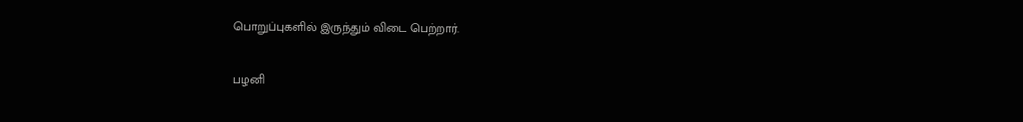பொறுப்புகளில் இருந்தும் விடை பெற்றார்.

பழனி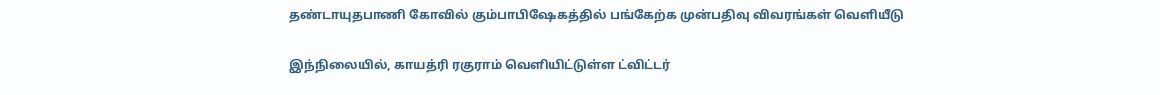தண்டாயுதபாணி கோவில் கும்பாபிஷேகத்தில் பங்கேற்க முன்பதிவு விவரங்கள் வெளியீடு

இந்நிலையில், காயத்ரி ரகுராம் வெளியிட்டுள்ள ட்விட்டர்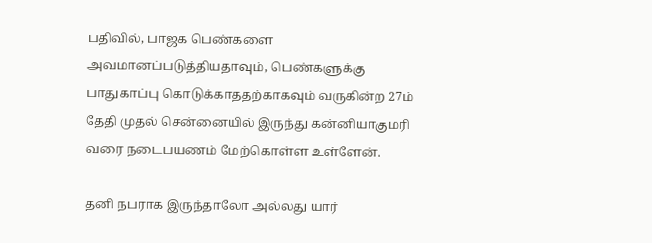பதிவில், பாஜக பெண்களை அவமானப்படுத்தியதாவும், பெண்களுக்கு பாதுகாப்பு கொடுக்காததற்காகவும் வருகின்ற 27ம் தேதி முதல் சென்னையில் இருந்து கன்னியாகுமரி வரை நடைபயணம் மேற்கொள்ள உள்ளேன்.

தனி நபராக இருந்தாலோ அல்லது யார்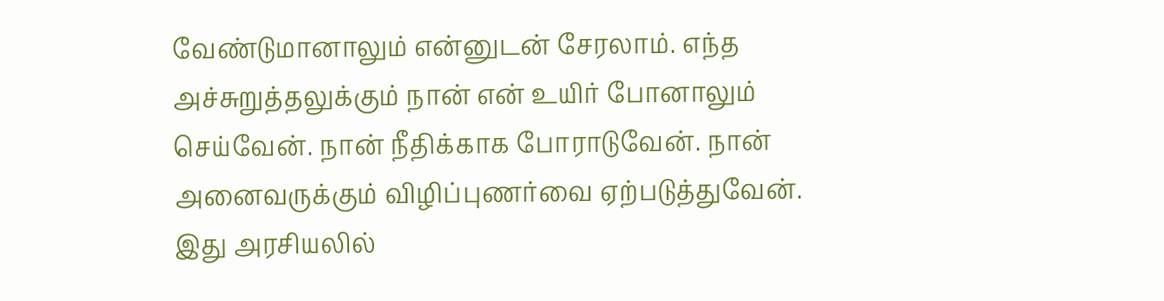வேண்டுமானாலும் என்னுடன் சேரலாம். எந்த அச்சுறுத்தலுக்கும் நான் என் உயிர் போனாலும் செய்வேன். நான் நீதிக்காக போராடுவேன். நான் அனைவருக்கும் விழிப்புணர்வை ஏற்படுத்துவேன். இது அரசியலில்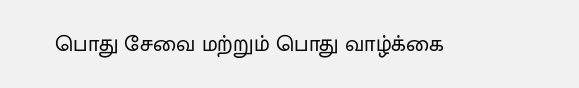பொது சேவை மற்றும் பொது வாழ்க்கை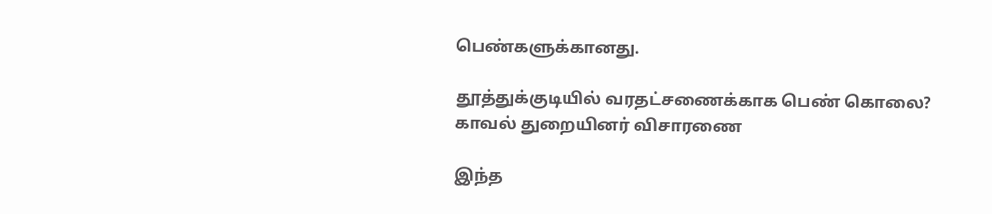பெண்களுக்கானது.

தூத்துக்குடியில் வரதட்சணைக்காக பெண் கொலை? காவல் துறையினர் விசாரணை

இந்த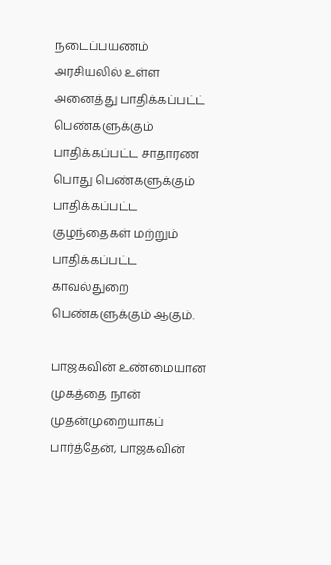நடைப்பயணம் அரசியலில் உள்ள அனைத்து பாதிக்கப்பட்ட் பெண்களுக்கும் பாதிக்கப்பட்ட சாதாரண பொது பெண்களுக்கும் பாதிக்கப்பட்ட குழந்தைகள் மற்றும் பாதிக்கப்பட்ட காவல்துறை பெண்களுக்கும் ஆகும்.

பாஜகவின் உண்மையான முகத்தை நான் முதன்முறையாகப் பார்த்தேன், பாஜகவின்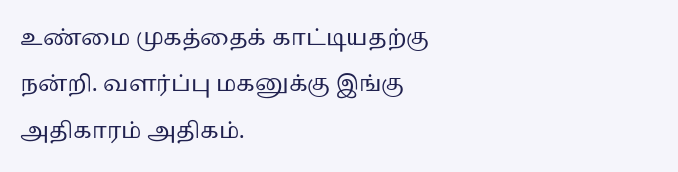உண்மை முகத்தைக் காட்டியதற்கு நன்றி. வளர்ப்பு மகனுக்கு இங்கு அதிகாரம் அதிகம்.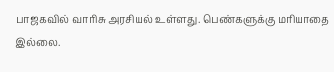பாஜகவில் வாரிசு அரசியல் உள்ளது. பெண்களுக்கு மரியாதை இல்லை.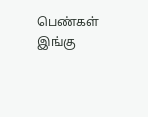பெண்கள் இங்கு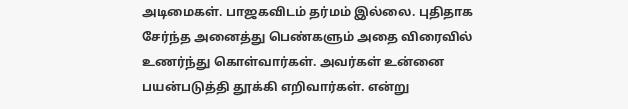அடிமைகள். பாஜகவிடம் தர்மம் இல்லை. புதிதாக சேர்ந்த அனைத்து பெண்களும் அதை விரைவில் உணர்ந்து கொள்வார்கள். அவர்கள் உன்னை பயன்படுத்தி தூக்கி எறிவார்கள். என்று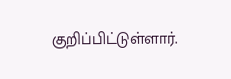குறிப்பிட்டுள்ளார்.